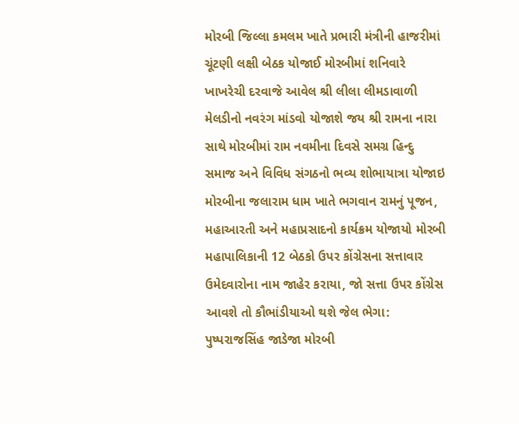મોરબી જિલ્લા કમલમ ખાતે પ્રભારી મંત્રીની હાજરીમાં ચૂંટણી લક્ષી બેઠક યોજાઈ મોરબીમાં શનિવારે ખાખરેચી દરવાજે આવેલ શ્રી લીલા લીમડાવાળી મેલડીનો નવરંગ માંડવો યોજાશે જય શ્રી રામના નારા સાથે મોરબીમાં રામ નવમીના દિવસે સમગ્ર હિન્દુ સમાજ અને વિવિધ સંગઠનો ભવ્ય શોભાયાત્રા યોજાઇ મોરબીના જલારામ ધામ ખાતે ભગવાન રામનું પૂજન, મહાઆરતી અને મહાપ્રસાદનો કાર્યક્રમ યોજાયો મોરબી મહાપાલિકાની 12 બેઠકો ઉપર કોંગ્રેસના સત્તાવાર ઉમેદવારોના નામ જાહેર કરાયા, જો સત્તા ઉપર કોંગ્રેસ આવશે તો કૌભાંડીયાઓ થશે જેલ ભેગા: પુષ્પરાજસિંહ જાડેજા મોરબી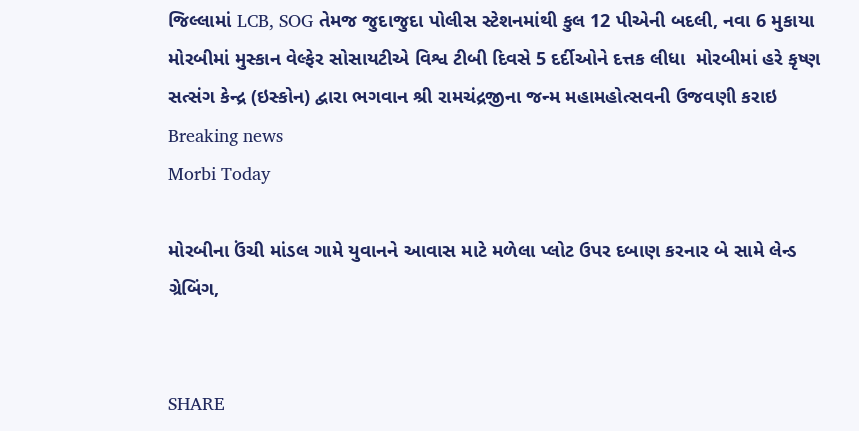જિલ્લામાં LCB, SOG તેમજ જુદાજુદા પોલીસ સ્ટેશનમાંથી કુલ 12 પીએની બદલી, નવા 6 મુકાયા મોરબીમાં મુસ્કાન વેલ્ફેર સોસાયટીએ વિશ્વ ટીબી દિવસે 5 દર્દીઓને દત્તક લીધા  મોરબીમાં હરે કૃષ્ણ સત્સંગ કેન્દ્ર (ઇસ્કોન) દ્વારા ભગવાન શ્રી રામચંદ્રજીના જન્મ મહામહોત્સવની ઉજવણી કરાઇ
Breaking news
Morbi Today

મોરબીના ઉંચી માંડલ ગામે યુવાનને આવાસ માટે મળેલા પ્લોટ ઉપર દબાણ કરનાર બે સામે લેન્ડ ગ્રેબિંગ,


SHARE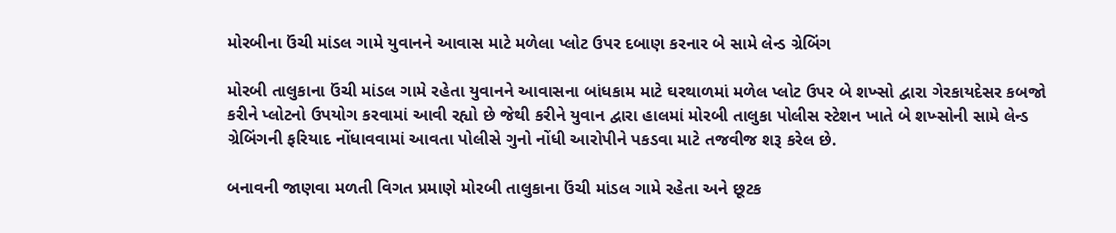મોરબીના ઉંચી માંડલ ગામે યુવાનને આવાસ માટે મળેલા પ્લોટ ઉપર દબાણ કરનાર બે સામે લેન્ડ ગ્રેબિંગ

મોરબી તાલુકાના ઉંચી માંડલ ગામે રહેતા યુવાનને આવાસના બાંધકામ માટે ઘરથાળમાં મળેલ પ્લોટ ઉપર બે શખ્સો દ્વારા ગેરકાયદેસર કબજો કરીને પ્લોટનો ઉપયોગ કરવામાં આવી રહ્યો છે જેથી કરીને યુવાન દ્વારા હાલમાં મોરબી તાલુકા પોલીસ સ્ટેશન ખાતે બે શખ્સોની સામે લેન્ડ ગ્રેબિંગની ફરિયાદ નોંધાવવામાં આવતા પોલીસે ગુનો નોંધી આરોપીને પકડવા માટે તજવીજ શરૂ કરેલ છે.

બનાવની જાણવા મળતી વિગત પ્રમાણે મોરબી તાલુકાના ઉંચી માંડલ ગામે રહેતા અને છૂટક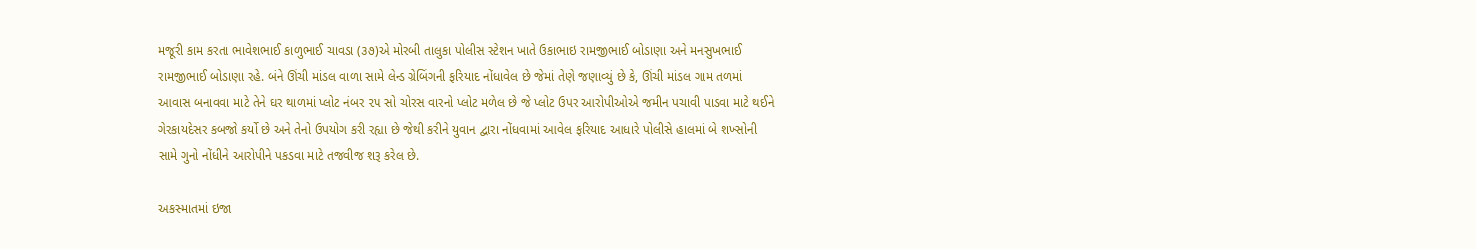મજૂરી કામ કરતા ભાવેશભાઈ કાળુભાઈ ચાવડા (૩૭)એ મોરબી તાલુકા પોલીસ સ્ટેશન ખાતે ઉકાભાઇ રામજીભાઈ બોડાણા અને મનસુખભાઈ રામજીભાઈ બોડાણા રહે. બંને ઊંચી માંડલ વાળા સામે લેન્ડ ગ્રેબિંગની ફરિયાદ નોંધાવેલ છે જેમાં તેણે જણાવ્યું છે કે, ઊંચી માંડલ ગામ તળમાં આવાસ બનાવવા માટે તેને ઘર થાળમાં પ્લોટ નંબર ૨૫ સો ચોરસ વારનો પ્લોટ મળેલ છે જે પ્લોટ ઉપર આરોપીઓએ જમીન પચાવી પાડવા માટે થઈને ગેરકાયદેસર કબજો કર્યો છે અને તેનો ઉપયોગ કરી રહ્યા છે જેથી કરીને યુવાન દ્વારા નોંધવામાં આવેલ ફરિયાદ આધારે પોલીસે હાલમાં બે શખ્સોની સામે ગુનો નોંધીને આરોપીને પકડવા માટે તજવીજ શરૂ કરેલ છે.

અકસ્માતમાં ઇજા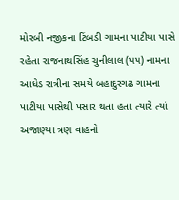મોરબી નજીકના ટિંબડી ગામના પાટીયા પાસે રહેતા રાજનાથસિંહ ચુનીલાલ (૫૫) નામના આધેડ રાત્રીના સમયે બહાદુરગઢ ગામના પાટીયા પાસેથી પસાર થતા હતા ત્યારે ત્યાં અજાણ્યા ત્રણ વાહનો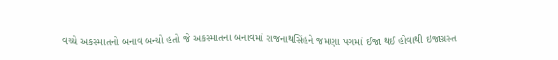વચ્ચે અકસ્માતનો બનાવ બન્યો હતો જે અકસ્માતના બનાવમાં રાજનાથસિંહને જમણા પગમાં ઈજા થઈ હોવાથી ઇજાગ્રસ્ત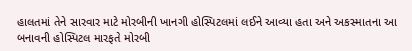હાલતમાં તેને સારવાર માટે મોરબીની ખાનગી હોસ્પિટલમાં લઈને આવ્યા હતા અને અકસ્માતના આ બનાવની હોસ્પિટલ મારફતે મોરબી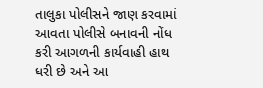તાલુકા પોલીસને જાણ કરવામાં આવતા પોલીસે બનાવની નોંધ કરી આગળની કાર્યવાહી હાથ ધરી છે અને આ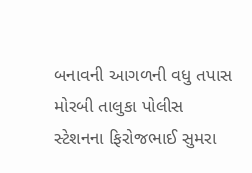બનાવની આગળની વધુ તપાસ મોરબી તાલુકા પોલીસ સ્ટેશનના ફિરોજભાઈ સુમરા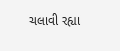ચલાવી રહ્યા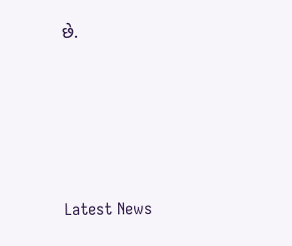છે.






Latest News